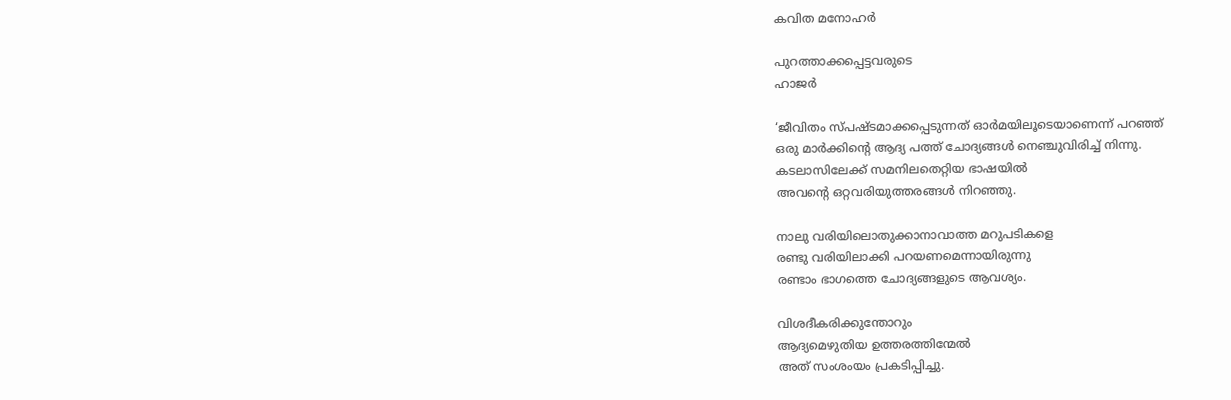കവിത മനോഹർ

പുറത്താക്കപ്പെട്ടവരുടെ
ഹാജർ

‘ജീവിതം സ്പഷ്ടമാക്കപ്പെടുന്നത് ഓർമയിലൂടെയാണെന്ന് പറഞ്ഞ്
ഒരു മാർക്കിന്റെ ആദ്യ പത്ത് ചോദ്യങ്ങൾ നെഞ്ചുവിരിച്ച് നിന്നു.
കടലാസിലേക്ക് സമനിലതെറ്റിയ ഭാഷയിൽ
അവന്റെ ഒറ്റവരിയുത്തരങ്ങൾ നിറഞ്ഞു.

നാലു വരിയിലൊതുക്കാനാവാത്ത മറുപടികളെ
രണ്ടു വരിയിലാക്കി പറയണമെന്നായിരുന്നു
രണ്ടാം ഭാഗത്തെ ചോദ്യങ്ങളുടെ ആവശ്യം.

വിശദീകരിക്കുന്തോറും
ആദ്യമെഴുതിയ ഉത്തരത്തിന്മേൽ
അത് സംശംയം പ്രകടിപ്പിച്ചു.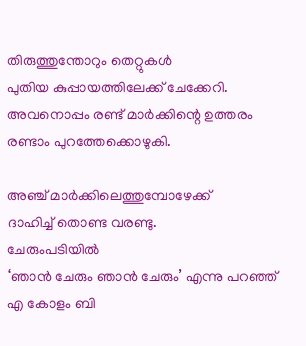തിരുത്തുന്തോറും തെറ്റുകൾ
പുതിയ കുപ്പായത്തിലേക്ക് ചേക്കേറി.
അവനൊപ്പം രണ്ട് മാർക്കിന്റെ ഉത്തരം
രണ്ടാം പുറത്തേക്കൊഴുകി.

അഞ്ച് മാർക്കിലെത്തുമ്പോഴേക്ക്
ദാഹിച്ച് തൊണ്ട വരണ്ടു.
ചേരുംപടിയിൽ
‘ഞാൻ ചേരും ഞാൻ ചേരും’ എന്നു പറഞ്ഞ്
എ കോളം ബി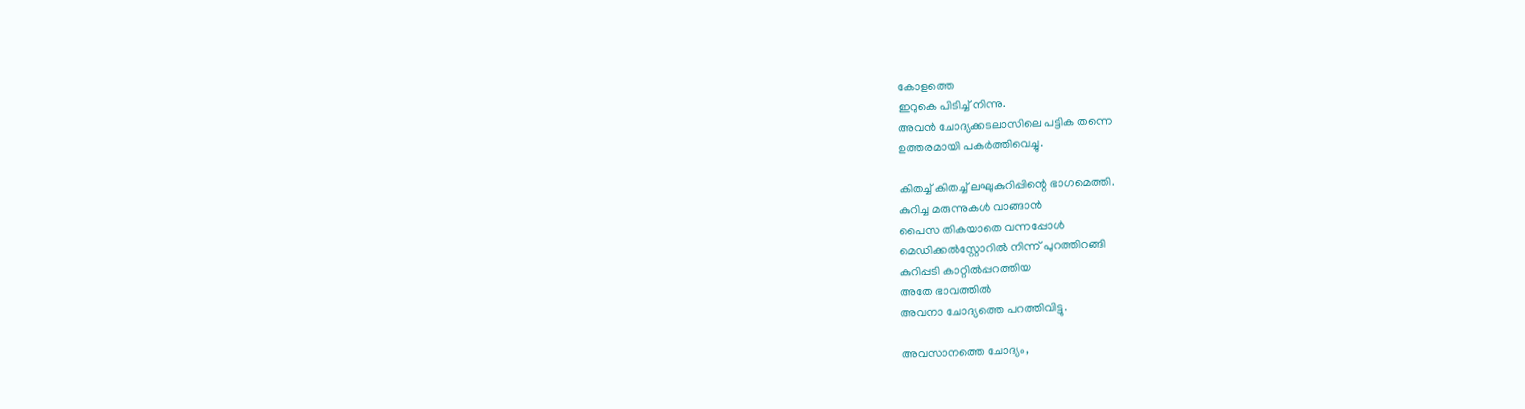കോളത്തെ
ഇറുകെ പിടിച്ച് നിന്നു.
അവൻ ചോദ്യക്കടലാസിലെ പട്ടിക തന്നെ
ഉത്തരമായി പകർത്തിവെച്ചു.

കിതച്ച് കിതച്ച് ലഘുകുറിപ്പിന്റെ ഭാഗമെത്തി.
കുറിച്ച മരുന്നുകൾ വാങ്ങാൻ
പൈസ തികയാതെ വന്നപ്പോൾ
മെഡിക്കൽസ്റ്റോറിൽ നിന്ന് പുറത്തിറങ്ങി
കുറിപ്പടി കാറ്റിൽപ്പറത്തിയ
അതേ ഭാവത്തിൽ
അവനാ ചോദ്യത്തെ പറത്തിവിട്ടു.

അവസാനത്തെ ചോദ്യം,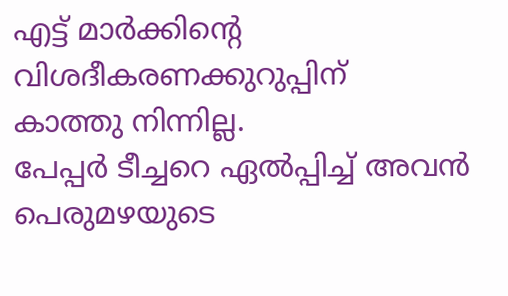എട്ട് മാർക്കിന്റെ വിശദീകരണക്കുറുപ്പിന്
കാത്തു നിന്നില്ല.
പേപ്പർ ടീച്ചറെ ഏൽപ്പിച്ച് അവൻ
പെരുമഴയുടെ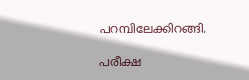പറമ്പിലേക്കിറങ്ങി.

പരീക്ഷ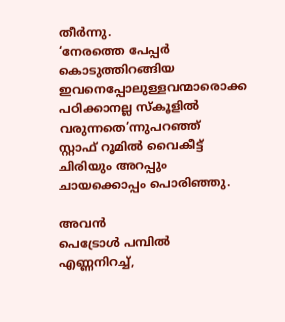തീർന്നു.
‘നേരത്തെ പേപ്പർ കൊടുത്തിറങ്ങിയ
ഇവനെപ്പോലുള്ളവന്മാരൊക്ക
പഠിക്കാനല്ല സ്കൂളിൽ വരുന്നതെ’ന്നുപറഞ്ഞ്
സ്റ്റാഫ് റൂമിൽ വൈകീട്ട് ചിരിയും അറപ്പും ചായക്കൊപ്പം പൊരിഞ്ഞു.

അവൻ
പെട്രോൾ പമ്പിൽ എണ്ണനിറച്ച്,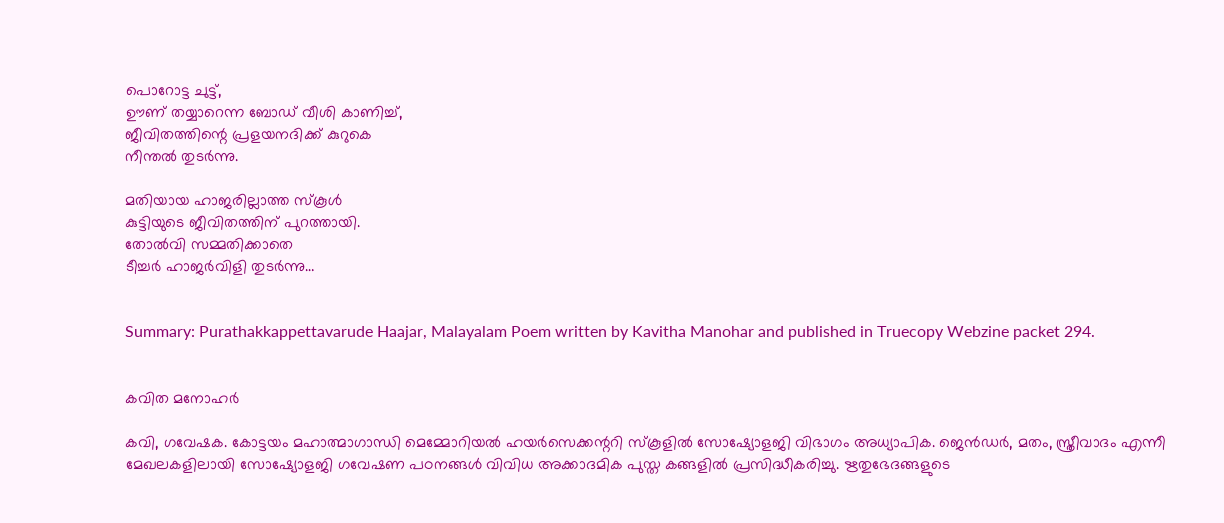പൊറോട്ട ചുട്ട്,
ഊണ് തയ്യാറെന്ന ബോഡ് വീശി കാണിച്ച്,
ജീവിതത്തിന്റെ പ്രളയനദിക്ക് കുറുകെ
നീന്തൽ തുടർന്നു.

മതിയായ ഹാജരില്ലാത്ത സ്കൂൾ
കുട്ടിയുടെ ജീവിതത്തിന് പുറത്തായി.
തോൽവി സമ്മതിക്കാതെ
ടീച്ചർ ഹാജർവിളി തുടർന്നു…


Summary: Purathakkappettavarude Haajar, Malayalam Poem written by Kavitha Manohar and published in Truecopy Webzine packet 294.


കവിത മനോഹർ

കവി, ഗവേഷക. കോട്ടയം മഹാത്മാഗാന്ധി മെമ്മോറിയല്‍ ഹയര്‍സെക്കന്ററി സ്കൂളിൽ സോഷ്യോളജി വിഭാഗം അധ്യാപിക. ജെൻഡർ, മതം, സ്ത്രീവാദം എന്നീ മേഖലകളിലായി സോഷ്യോളജി ഗവേഷണ പഠനങ്ങൾ വിവിധ അക്കാദമിക പുസ്ത കങ്ങളിൽ പ്രസിദ്ധീകരിച്ചു. ഋതുഭേദങ്ങളുടെ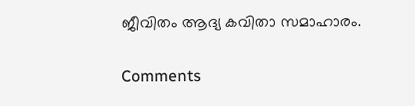ജീവിതം ആദ്യ കവിതാ സമാഹാരം.

Comments